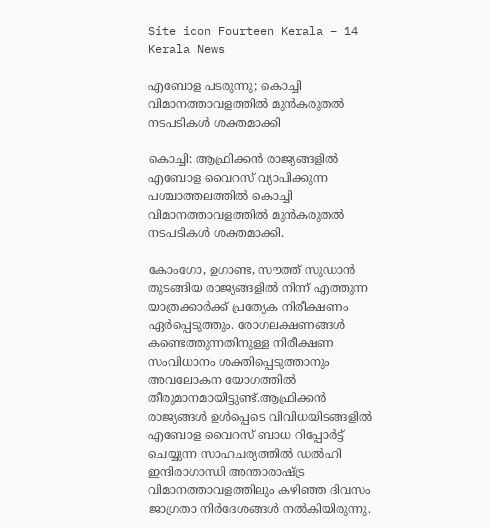Site icon Fourteen Kerala – 14 Kerala News

എബോള പടരുന്നു; കൊച്ചി വിമാനത്താവളത്തിൽ മുൻകരുതൽ നടപടികൾ ശക്തമാക്കി

കൊച്ചി: ആഫ്രിക്കൻ രാജ്യങ്ങളിൽ എബോള വൈറസ് വ്യാപിക്കുന്ന പശ്ചാത്തലത്തിൽ കൊച്ചി വിമാനത്താവളത്തിൽ മുൻകരുതൽ നടപടികൾ ശക്തമാക്കി.

കോംഗോ, ഉഗാണ്ട, സൗത്ത് സുഡാൻ തുടങ്ങിയ രാജ്യങ്ങളിൽ നിന്ന് എത്തുന്ന യാത്രക്കാർക്ക് പ്രത്യേക നിരീക്ഷണം ഏർപ്പെടുത്തും. രോഗലക്ഷണങ്ങൾ കണ്ടെത്തുന്നതിനുള്ള നിരീക്ഷണ സംവിധാനം ശക്തിപ്പെടുത്താനും അവലോകന യോഗത്തിൽ തീരുമാനമായിട്ടുണ്ട്.ആഫ്രിക്കൻ രാജ്യങ്ങൾ ഉൾപ്പെടെ വിവിധയിടങ്ങളിൽ എബോള വൈറസ് ബാധ റിപ്പോർട്ട് ചെയ്യുന്ന സാഹചര്യത്തിൽ ഡൽഹി ഇന്ദിരാഗാന്ധി അന്താരാഷ്ട്ര വിമാനത്താവളത്തിലും കഴിഞ്ഞ ദിവസം ജാഗ്രതാ നിർദേശങ്ങൾ നൽകിയിരുന്നു.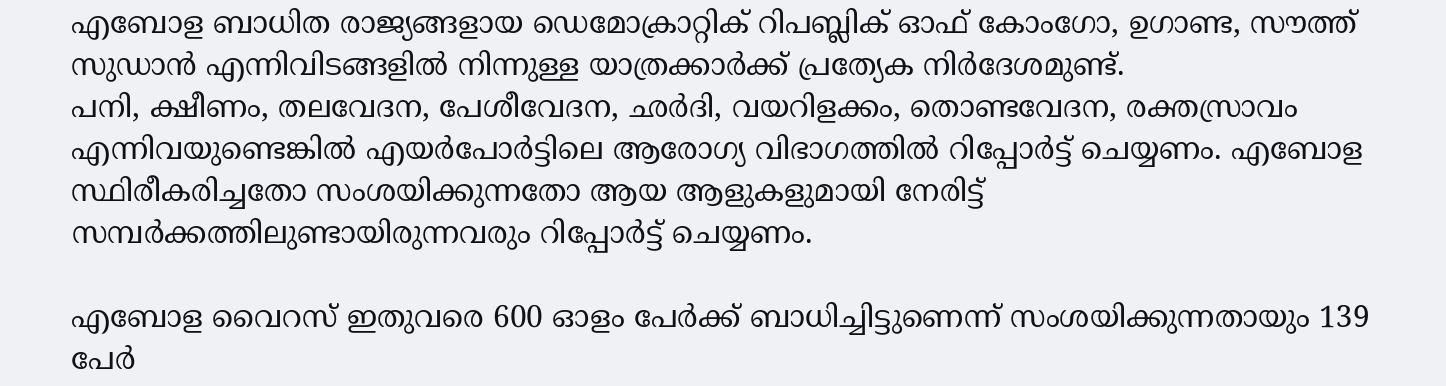എബോള ബാധിത രാജ്യങ്ങളായ ഡെമോക്രാറ്റിക് റിപബ്ലിക് ഓഫ് കോംഗോ, ഉഗാണ്ട, സൗത്ത് സുഡാന്‍ എന്നിവിടങ്ങളില്‍ നിന്നുള്ള യാത്രക്കാര്‍ക്ക് പ്രത്യേക നിര്‍ദേശമുണ്ട്.
പനി, ക്ഷീണം, തലവേദന, പേശീവേദന, ഛര്‍ദി, വയറിളക്കം, തൊണ്ടവേദന, രക്തസ്രാവം എന്നിവയുണ്ടെങ്കില്‍ എയര്‍പോര്‍ട്ടിലെ ആരോഗ്യ വിഭാഗത്തില്‍ റിപ്പോര്‍ട്ട് ചെയ്യണം. എബോള സ്ഥിരീകരിച്ചതോ സംശയിക്കുന്നതോ ആയ ആളുകളുമായി നേരിട്ട് സമ്പര്‍ക്കത്തിലുണ്ടായിരുന്നവരും റിപ്പോര്‍ട്ട് ചെയ്യണം.

എബോള വൈറസ് ഇതുവരെ 600 ഓളം പേര്‍ക്ക് ബാധിച്ചിട്ടുണെന്ന് സംശയിക്കുന്നതായും 139 പേര്‍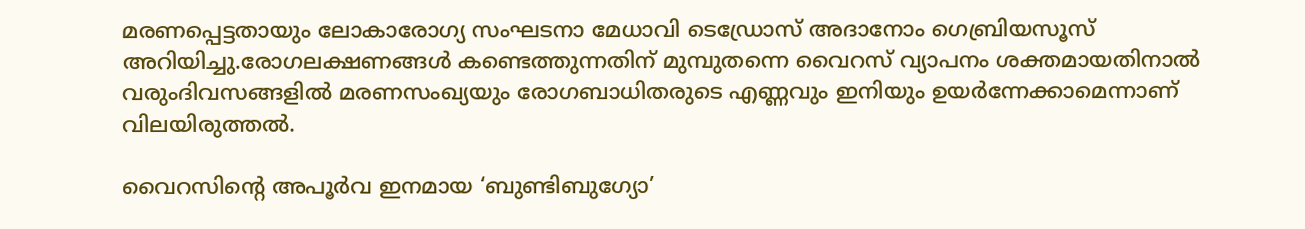മരണപ്പെട്ടതായും ലോകാരോഗ്യ സംഘടനാ മേധാവി ടെഡ്രോസ് അദാനോം ഗെബ്രിയസൂസ് അറിയിച്ചു.രോഗലക്ഷണങ്ങള്‍ കണ്ടെത്തുന്നതിന് മുമ്പുതന്നെ വൈറസ് വ്യാപനം ശക്തമായതിനാല്‍ വരുംദിവസങ്ങളില്‍ മരണസംഖ്യയും രോഗബാധിതരുടെ എണ്ണവും ഇനിയും ഉയര്‍ന്നേക്കാമെന്നാണ് വിലയിരുത്തല്‍.

വൈറസിന്റെ അപൂര്‍വ ഇനമായ ‘ബുണ്ടിബുഗ്യോ’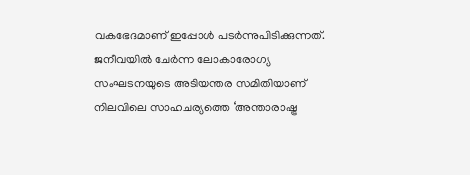വകഭേദമാണ് ഇപ്പോള്‍ പടര്‍ന്നുപിടിക്കുന്നത്. ജനീവയില്‍ ചേര്‍ന്ന ലോകാരോഗ്യ സംഘടനയുടെ അടിയന്തര സമിതിയാണ് നിലവിലെ സാഹചര്യത്തെ ‘അന്താരാഷ്ട്ര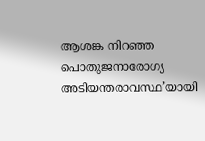ആശങ്ക നിറഞ്ഞ പൊതുജനാരോഗ്യ അടിയന്തരാവസ്ഥ’യായി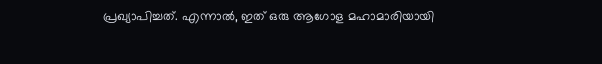പ്രഖ്യാപിച്ചത്. എന്നാല്‍, ഇത് ഒരു ആഗോള മഹാമാരിയായി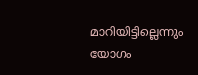മാറിയിട്ടില്ലെന്നും യോഗം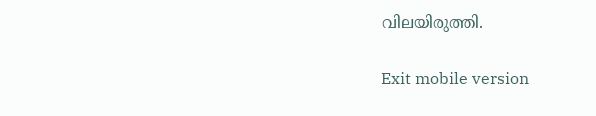വിലയിരുത്തി.

Exit mobile version